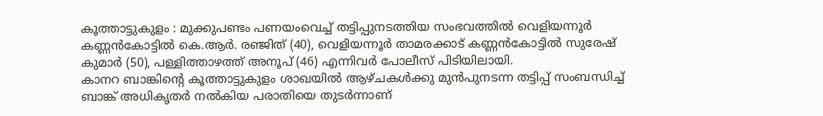കൂത്താട്ടുകുളം : മുക്കുപണ്ടം പണയംവെച്ച് തട്ടിപ്പുനടത്തിയ സംഭവത്തിൽ വെളിയന്നൂർ കണ്ണൻകോട്ടിൽ കെ.ആർ. രഞ്ജിത് (40), വെളിയന്നൂർ താമരക്കാട് കണ്ണൻകോട്ടിൽ സുരേഷ് കുമാർ (50), പള്ളിത്താഴത്ത് അനൂപ് (46) എന്നിവർ പോലീസ് പിടിയിലായി.
കാനറ ബാങ്കിന്റെ കൂത്താട്ടുകുളം ശാഖയിൽ ആഴ്ചകൾക്കു മുൻപുനടന്ന തട്ടിപ്പ് സംബന്ധിച്ച് ബാങ്ക് അധികൃതർ നൽകിയ പരാതിയെ തുടർന്നാണ്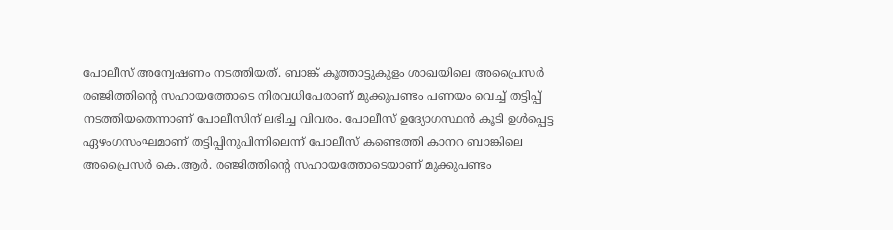പോലീസ് അന്വേഷണം നടത്തിയത്. ബാങ്ക് കൂത്താട്ടുകുളം ശാഖയിലെ അപ്രൈസർ രഞ്ജിത്തിന്റെ സഹായത്തോടെ നിരവധിപേരാണ് മുക്കുപണ്ടം പണയം വെച്ച് തട്ടിപ്പ് നടത്തിയതെന്നാണ് പോലീസിന് ലഭിച്ച വിവരം. പോലീസ് ഉദ്യോഗസ്ഥൻ കൂടി ഉൾപ്പെട്ട ഏഴംഗസംഘമാണ് തട്ടിപ്പിനുപിന്നിലെന്ന് പോലീസ് കണ്ടെത്തി കാനറ ബാങ്കിലെ അപ്രൈസർ കെ.ആർ. രഞ്ജിത്തിന്റെ സഹായത്തോടെയാണ് മുക്കുപണ്ടം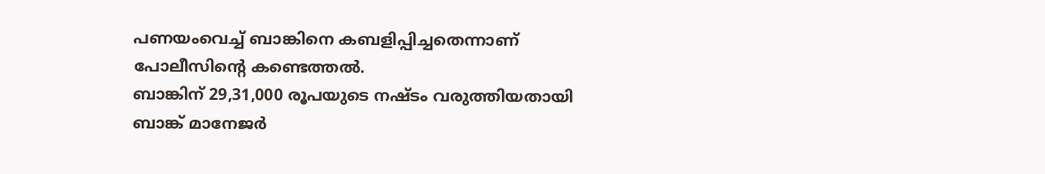പണയംവെച്ച് ബാങ്കിനെ കബളിപ്പിച്ചതെന്നാണ് പോലീസിന്റെ കണ്ടെത്തൽ.
ബാങ്കിന് 29,31,000 രൂപയുടെ നഷ്ടം വരുത്തിയതായി ബാങ്ക് മാനേജർ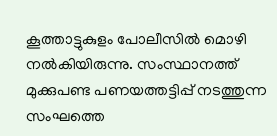കൂത്താട്ടുകുളം പോലീസിൽ മൊഴി നൽകിയിരുന്നു. സംസ്ഥാനത്ത് മുക്കുപണ്ട പണയത്തട്ടിപ്പ് നടത്തുന്ന സംഘത്തെ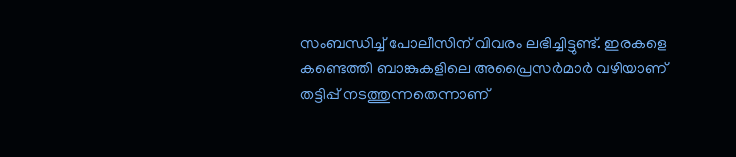സംബന്ധിച്ച് പോലീസിന് വിവരം ലഭിച്ചിട്ടുണ്ട്. ഇരകളെ കണ്ടെത്തി ബാങ്കുകളിലെ അപ്രൈസർമാർ വഴിയാണ് തട്ടിപ്പ് നടത്തുന്നതെന്നാണ്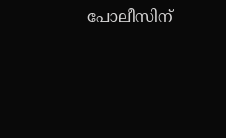പോലീസിന്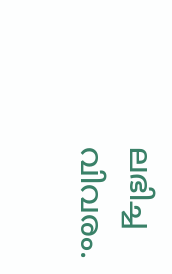ലഭിച്ച വിവരം.